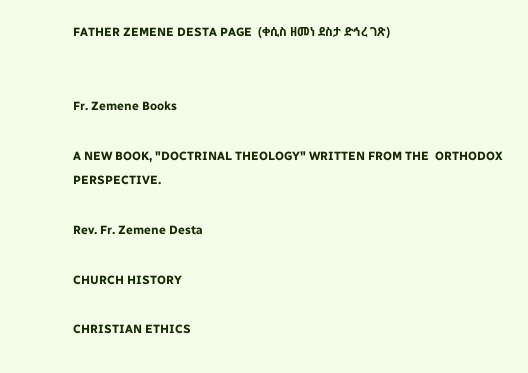FATHER ZEMENE DESTA PAGE  (ቀሲስ ዘመነ ደስታ ድኅረ ገጽ)


Fr. Zemene Books

A NEW BOOK, "DOCTRINAL THEOLOGY" WRITTEN FROM THE  ORTHODOX PERSPECTIVE.

Rev. Fr. Zemene Desta

CHURCH HISTORY

CHRISTIAN ETHICS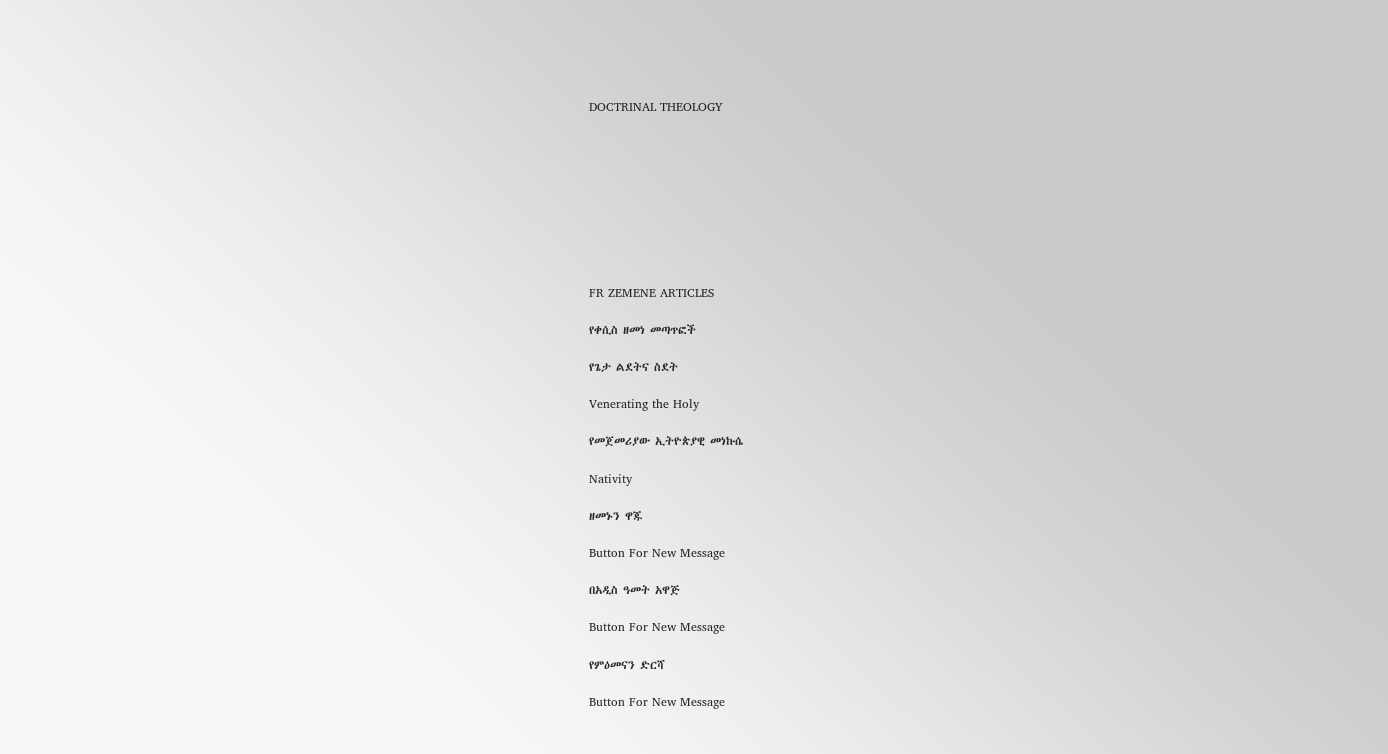DOCTRINAL THEOLOGY









FR ZEMENE ARTICLES

የቀሲስ ዘመነ መጣጥፎች

የጌታ ልደትና ስደት

Venerating the Holy

የመጀመሪያው ኢትዮጵያዊ መነኩሴ

Nativity

ዘመኑን ዋጁ

Button For New Message

በአዲስ ዓመት አዋጅ

Button For New Message

የምዕመናን ድርሻ

Button For New Message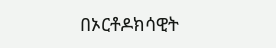በኦርቶዶክሳዊት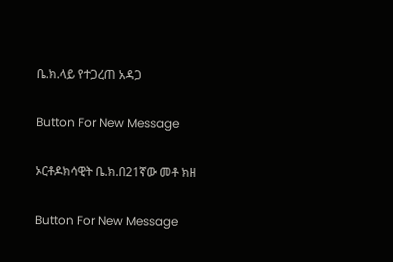ቤ.ክ.ላይ የተጋረጠ አዳጋ

Button For New Message

ኦርቶዶክሳዊት ቤ.ክ.በ21ኛው መቶ ክዘ

Button For New Message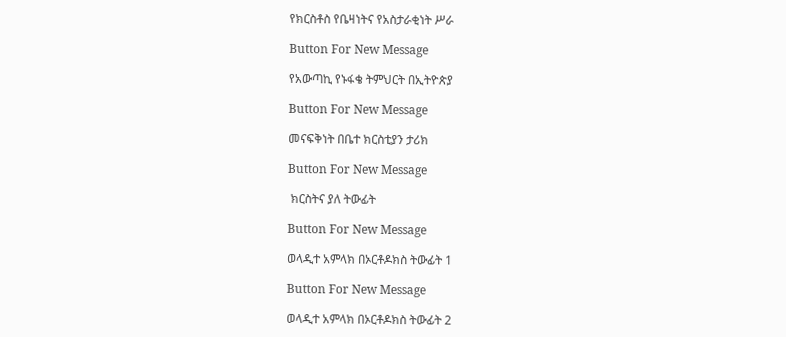የክርስቶስ የቤዛነትና የአስታራቂነት ሥራ

Button For New Message

የአውጣኪ የኑፋቄ ትምህርት በኢትዮጵያ

Button For New Message

መናፍቅነት በቤተ ክርስቲያን ታሪክ

Button For New Message

 ክርስትና ያለ ትውፊት

Button For New Message

ወላዲተ አምላክ በኦርቶዶክስ ትውፊት 1

Button For New Message

ወላዲተ አምላክ በኦርቶዶክስ ትውፊት 2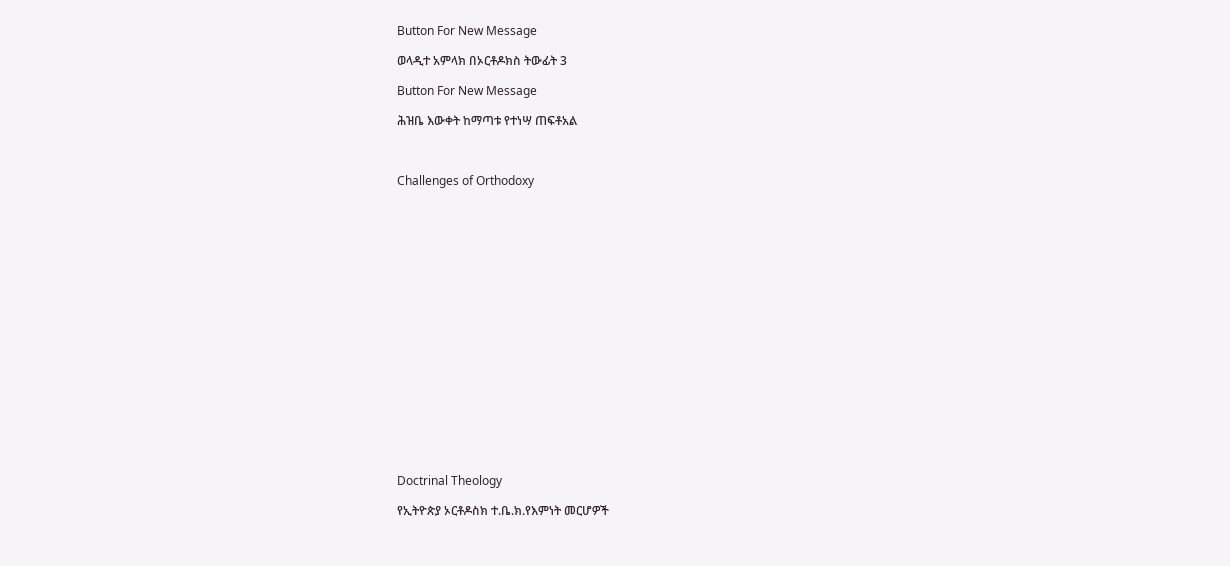Button For New Message

ወላዲተ አምላክ በኦርቶዶክስ ትውፊት 3

Button For New Message

ሕዝቤ እውቀት ከማጣቱ የተነሣ ጠፍቶአል



Challenges of Orthodoxy



















Doctrinal Theology

የኢትዮጵያ ኦርቶዶስክ ተ.ቤ.ክ.የእምነት መርሆዎች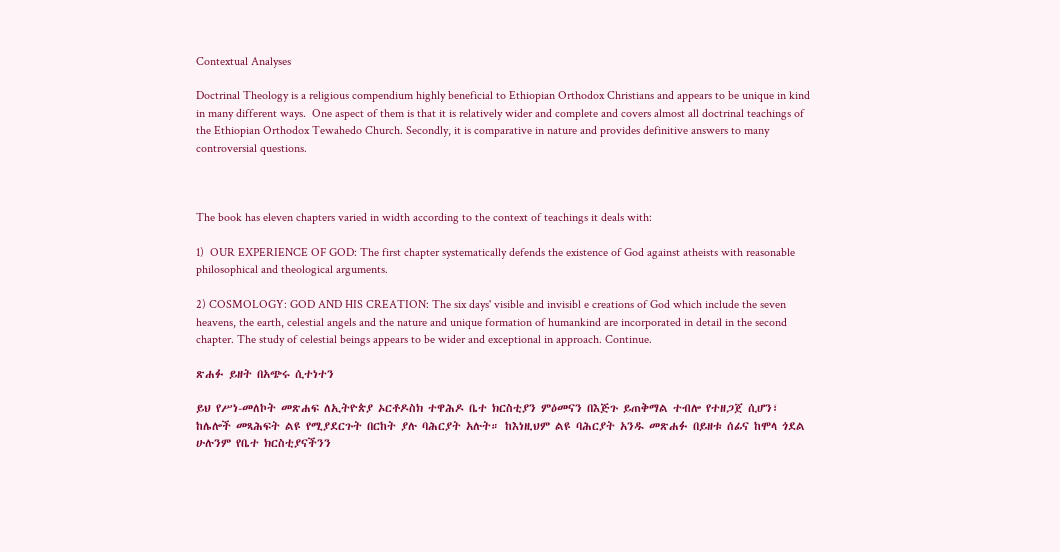Contextual Analyses

Doctrinal Theology is a religious compendium highly beneficial to Ethiopian Orthodox Christians and appears to be unique in kind in many different ways.  One aspect of them is that it is relatively wider and complete and covers almost all doctrinal teachings of the Ethiopian Orthodox Tewahedo Church. Secondly, it is comparative in nature and provides definitive answers to many controversial questions.



The book has eleven chapters varied in width according to the context of teachings it deals with:

1)  OUR EXPERIENCE OF GOD: The first chapter systematically defends the existence of God against atheists with reasonable philosophical and theological arguments.

2) COSMOLOGY: GOD AND HIS CREATION: The six days' visible and invisibl e creations of God which include the seven heavens, the earth, celestial angels and the nature and unique formation of humankind are incorporated in detail in the second chapter. The study of celestial beings appears to be wider and exceptional in approach. Continue.

ጽሐፉ ይዘት በአጭሩ ሲተነተን

ይህ የሥነ-መለኮት መጽሐፍ ለኢትዮጵያ ኦርቶዶስክ ተዋሕዶ ቤተ ክርስቲያን ምዕመናን በእጅጉ ይጠቅማል ተብሎ የተዘጋጀ ሲሆን፣ ከሌሎች መጻሕፍት ልዩ የሚያደርጉት በርከት ያሉ ባሕርያት አሉት። ከእነዚህም ልዩ ባሕርያት አንዱ መጽሐፉ በይዘቱ ሰፊና ከሞላ ጎደል ሁሉንም የቤተ ክርስቲያናችንን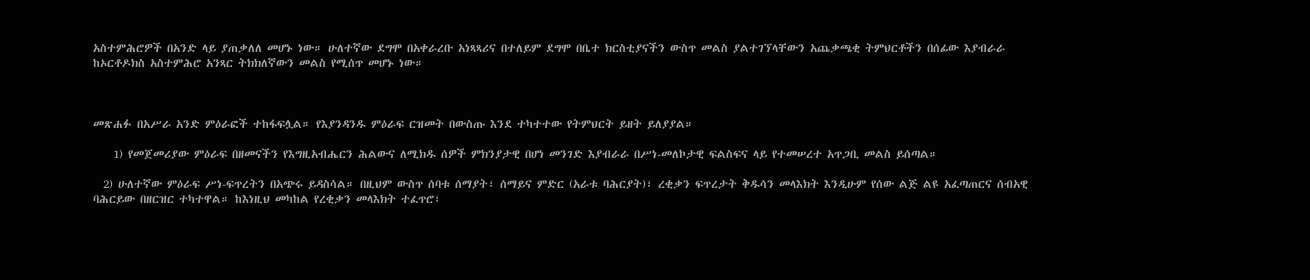አስተምሕሮዎች በአንድ ላይ ያጠቃለለ መሆኑ ነው። ሁለተኛው ደግሞ በአቀራረቡ አነጻጻሪና በተለይም ደግሞ በቤተ ክርስቲያናችን ውስጥ መልስ ያልተገኘላቸውን አጨቃጫቂ ትምህርቶችን በሰፊው እያብራራ ከኦርቶዶክስ አስተምሕሮ አንጻር ትክክለኛውን መልስ የሚሰጥ መሆኑ ነው።



መጽሐፉ በአሥራ አንድ ምዕራፎች ተከፋፍሏል። የእያንዳንዱ ምዕራፍ ርዝመት በውስጡ እንደ ተካተተው የትምህርት ይዘት ይለያያል።

    1) የመጀመሪያው ምዕራፍ በዘመናችን የእግዚአብሔርን ሕልውና ለሚክዱ ሰዎች ምክንያታዊ በሆነ መንገድ እያብራራ በሥነ-መለኮታዊ ፍልስፍና ላይ የተመሠረተ አጥጋቢ መልስ ይሰጣል።

  2) ሁለተኛው ምዕራፍ ሥነ-ፍጥረትን በአጭሩ ይዳስሳል። በዚህም ውስጥ ሰባቱ ሰማያት፣ ሰማይና ምድር (አራቱ ባሕርያት)፣ ረቂቃን ፍጥረታት ቅዱሳን መላእክት እንዲሁም የሰው ልጅ ልዩ አፈጣጠርና ሰብአዊ ባሕርይው በዘርዝር ተካተዋል። ከእነዚህ መካከል የረቂቃን መላእክት ተፈጥሮ፣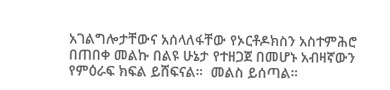አገልግሎታቸውና አሰላለፋቸው የኦርቶዶክስን አስተምሕሮ በጠበቀ መልኩ በልዩ ሁኔታ የተዘጋጀ በመሆኑ አብዛኛውን የምዕራፍ ክፍል ይሸፍናል።  መልስ ይሰጣል።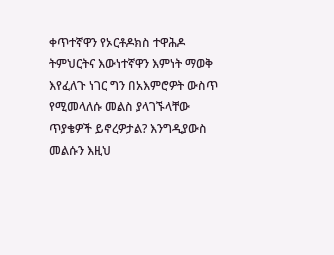ቀጥተኛዋን የኦርቶዶክስ ተዋሕዶ ትምህርትና እውነተኛዋን እምነት ማወቅ እየፈለጉ ነገር ግን በአእምሮዎት ውስጥ የሚመላለሱ መልስ ያላገኙላቸው ጥያቄዎች ይኖረዎታል? እንግዲያውስ መልሱን እዚህ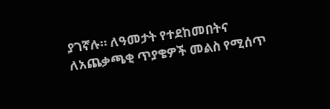ያገኛሉ። ለዓመታት የተደከመበትና ለአጨቃጫቂ ጥያቄዎች መልስ የሚሰጥ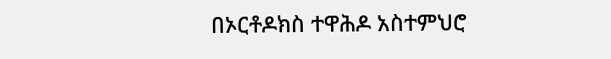በኦርቶዶክስ ተዋሕዶ አስተምህሮ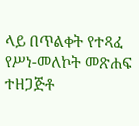ላይ በጥልቀት የተጻፈ የሥነ-መለኮት መጽሐፍ ተዘጋጅቶ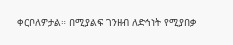ቀርቦለዎታል። በሚያልፍ ገንዘብ ለድኅነት የሚያበቃ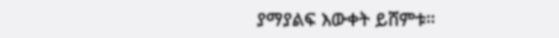ያማያልፍ እውቀት ይሸምቱ።